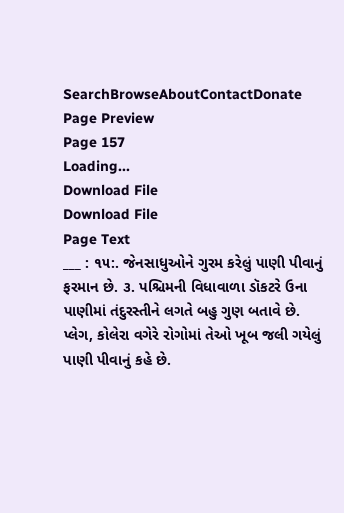SearchBrowseAboutContactDonate
Page Preview
Page 157
Loading...
Download File
Download File
Page Text
___ : ૧૫:. જેનસાધુઓને ગુરમ કરેલું પાણી પીવાનું ફરમાન છે. ૩. પશ્ચિમની વિધાવાળા ડૉકટરે ઉના પાણીમાં તંદુરસ્તીને લગતે બહુ ગુણ બતાવે છે. પ્લેગ, કોલેરા વગેરે રોગોમાં તેઓ ખૂબ જલી ગયેલું પાણી પીવાનું કહે છે.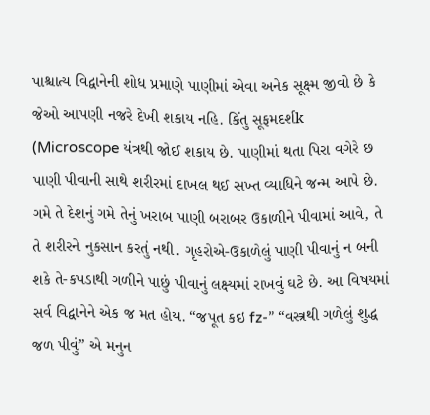પાશ્ચાત્ય વિદ્વાનેની શોધ પ્રમાણે પાણીમાં એવા અનેક સૂક્ષ્મ જીવો છે કે જેઓ આપણી નજરે દેખી શકાય નહિ. કિંતુ સૂફમદર્શk (Microscope યંત્રથી જોઈ શકાય છે. પાણીમાં થતા પિરા વગેરે છ પાણી પીવાની સાથે શરીરમાં દાખલ થઈ સખ્ત વ્યાધિને જન્મ આપે છે. ગમે તે દેશનું ગમે તેનું ખરાબ પાણી બરાબર ઉકાળીને પીવામાં આવે, તે તે શરીરને નુકસાન કરતું નથી. ગૃહરોએ-ઉકાળેલું પાણી પીવાનું ન બની શકે તે-કપડાથી ગળીને પાછું પીવાનું લક્ષ્યમાં રાખવું ઘટે છે. આ વિષયમાં સર્વ વિદ્વાનેને એક જ મત હોય. “જપૂત કઇ fz-” “વસ્ત્રથી ગળેલું શુદ્ધ જળ પીવું” એ મનુન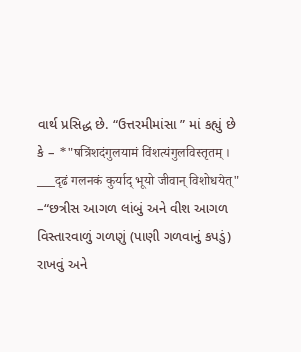વાર્થ પ્રસિદ્ધ છે. “ઉત્તરમીમાંસા ” માં કહ્યું છે કે – *"षत्रिंशदंगुलयामं विंशत्यंगुलविस्तृतम् । ___दृढं गलनकं कुर्याद् भूयो जीवान् विशोधयेत्" –“છત્રીસ આગળ લાંબું અને વીશ આગળ વિસ્તારવાળું ગળણું (પાણી ગળવાનું કપડું) રાખવું અને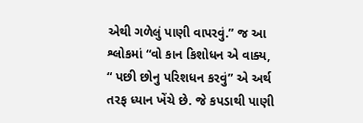એથી ગળેલું પાણી વાપરવું.” જ આ શ્લોકમાં “વો કાન કિશોધન એ વાક્ય, “ પછી છોનુ પરિશધન કરવું” એ અર્થ તરફ ધ્યાન ખેંચે છે. જે કપડાથી પાણી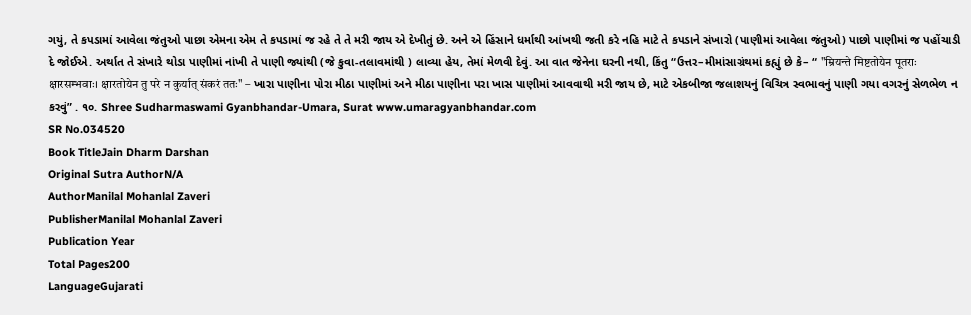ગયું, તે કપડામાં આવેલા જંતુઓ પાછા એમના એમ તે કપડામાં જ રહે તે તે મરી જાય એ દેખીતું છે. અને એ હિંસાને ધર્માથી આંખથી જતી કરે નહિ માટે તે કપડાને સંખારો (પાણીમાં આવેલા જંતુઓ) પાછો પાણીમાં જ પહોંચાડી દે જોઈએ. અર્થાત તે સંખારે થોડા પાણીમાં નાંખી તે પાણી જ્યાંથી (જે કુવા-તલાવમાંથી ) લાવ્યા હેય, તેમાં મેળવી દેવું. આ વાત જેનેના ઘરની નથી, કિંતુ “ઉત્તર–મીમાંસાગ્રંથમાં કહ્યું છે કે– “ "म्रियन्ते मिष्टतोयेन पूतराः क्षारसम्भवाः। क्षारतोयेन तु परे न कुर्यात् संकरं ततः" – ખારા પાણીના પોરા મીઠા પાણીમાં અને મીઠા પાણીના પરા ખાસ પાણીમાં આવવાથી મરી જાય છે, માટે એકબીજા જલાશયનું વિચિત્ર સ્વભાવનું પાણી ગયા વગરનું સેળભેળ ન કરવું” . ૧૦. Shree Sudharmaswami Gyanbhandar-Umara, Surat www.umaragyanbhandar.com
SR No.034520
Book TitleJain Dharm Darshan
Original Sutra AuthorN/A
AuthorManilal Mohanlal Zaveri
PublisherManilal Mohanlal Zaveri
Publication Year
Total Pages200
LanguageGujarati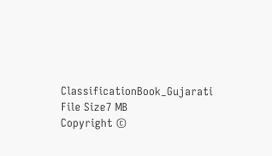ClassificationBook_Gujarati
File Size7 MB
Copyright ©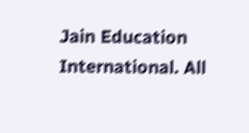Jain Education International. All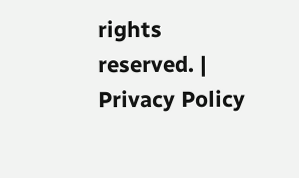rights reserved. | Privacy Policy